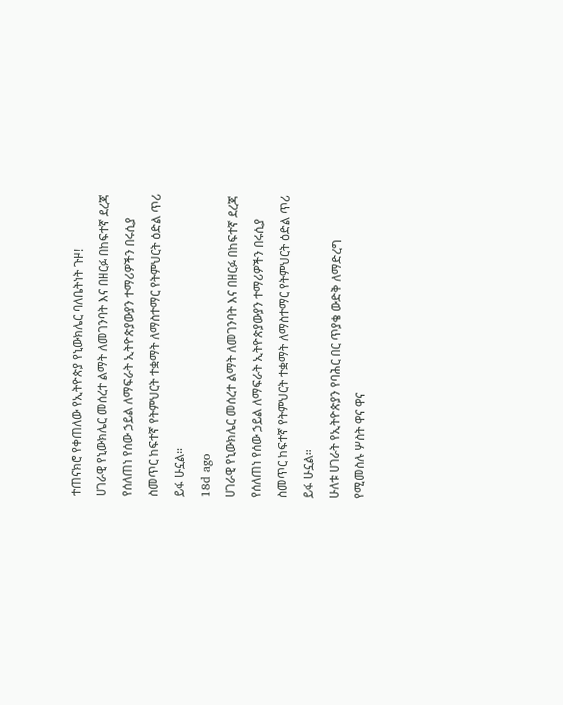ተጠናክሮ የቀጠለው የኢትዮጵያ የኒውክሌር ባለቤትነት ጉዞ!
ሀገራዊ የኒውክሌር መሰረተ ልማት ለመገንባት እና በዘርፉ በከፍተኛ ደረጃ የሰለጠነ የሰው ኃይል ለማፍራት ኢትዮጵያውያን ተማሪዎችን በሩሲያ ስመጥር ከፍተኛ የትምህርት ተቋማት ለማስተማር የትምህርት ዕድል ጥሪ ይፋ ሁኗል።
18d ago
ሀገራዊ የኒውክሌር መሰረተ ልማት ለመገንባት እና በዘርፉ በከፍተኛ ደረጃ የሰለጠነ የሰው ኃይል ለማፍራት ኢትዮጵያውያን ተማሪዎችን በሩሲያ ስመጥር ከፍተኛ የትምህርት ተቋማት ለማስተማር የትምህርት ዕድል ጥሪ ይፋ ሁኗል።
ሁለቱ ሀገራት የኢትዮጵያን የባሕር በር ጥያቄ ውድቅ ለማድረግ የሚመስሉ ሦስት ዋና ዋና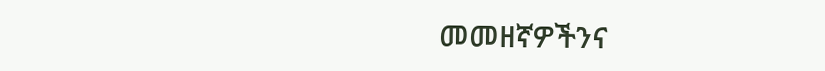መመዘኛዎችንና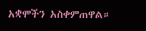አቋሞችን አስቀምጠዋል።